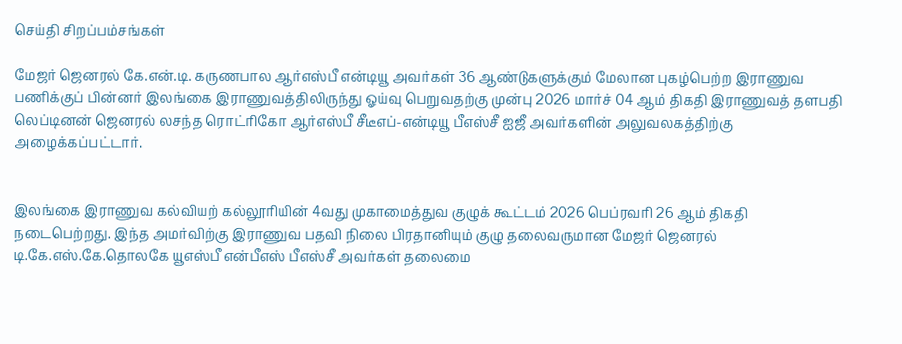செய்தி சிறப்பம்சங்கள்

மேஜர் ஜெனரல் கே.என்.டி. கருணபால ஆர்எஸ்பீ என்டியூ அவர்கள் 36 ஆண்டுகளுக்கும் மேலான புகழ்பெற்ற இராணுவ பணிக்குப் பின்னர் இலங்கை இராணுவத்திலிருந்து ஓய்வு பெறுவதற்கு முன்பு 2026 மார்ச் 04 ஆம் திகதி இராணுவத் தளபதி லெப்டினன் ஜெனரல் லசந்த ரொட்ரிகோ ஆர்எஸ்பீ சீடீஎப்-என்டியூ பீஎஸ்சீ ஐஜீ அவர்களின் அலுவலகத்திற்கு அழைக்கப்பட்டார்.


இலங்கை இராணுவ கல்வியற் கல்லூரியின் 4வது முகாமைத்துவ குழுக் கூட்டம் 2026 பெப்ரவரி 26 ஆம் திகதி நடைபெற்றது. இந்த அமர்விற்கு இராணுவ பதவி நிலை பிரதானியும் குழு தலைவருமான மேஜர் ஜெனரல் டி.கே.எஸ்.கே.தொலகே யூஎஸ்பீ என்பீஎஸ் பீஎஸ்சீ அவர்கள் தலைமை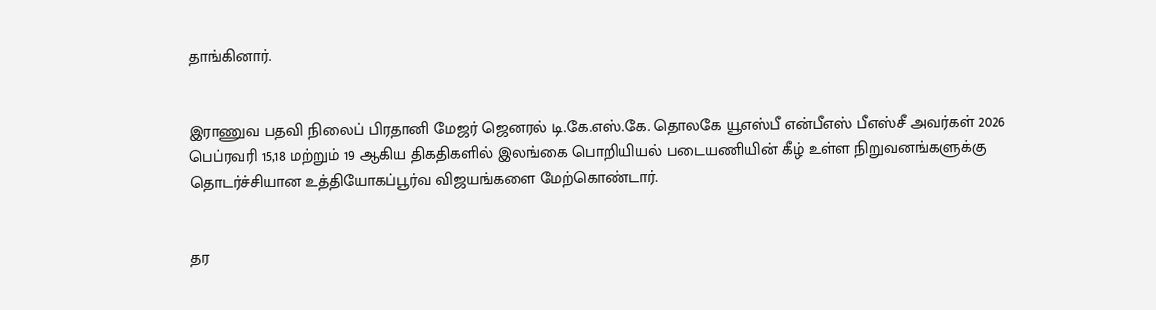தாங்கினார்.


இராணுவ பதவி நிலைப் பிரதானி மேஜர் ஜெனரல் டி.கே.எஸ்.கே. தொலகே யூஎஸ்பீ என்பீஎஸ் பீஎஸ்சீ அவர்கள் 2026 பெப்ரவரி 15,18 மற்றும் 19 ஆகிய திகதிகளில் இலங்கை பொறியியல் படையணியின் கீழ் உள்ள நிறுவனங்களுக்கு தொடர்ச்சியான உத்தியோகப்பூர்வ விஜயங்களை மேற்கொண்டார்.


தர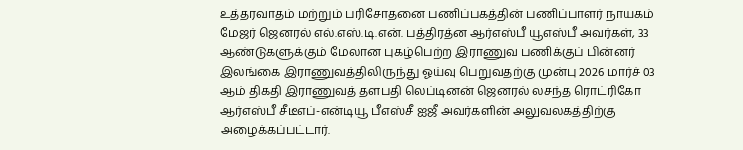உத்தரவாதம் மற்றும் பரிசோதனை பணிப்பகத்தின் பணிப்பாளர் நாயகம் மேஜர் ஜெனரல் எல்.எஸ்.டி.என். பத்திரத்ன ஆர்எஸ்பீ யூஎஸ்பீ அவர்கள், 33 ஆண்டுகளுக்கும் மேலான புகழ்பெற்ற இராணுவ பணிக்குப் பின்னர் இலங்கை இராணுவத்திலிருந்து ஓய்வு பெறுவதற்கு முன்பு 2026 மார்ச் 03 ஆம் திகதி இராணுவத் தளபதி லெப்டினன் ஜெனரல் லசந்த ரொட்ரிகோ ஆர்எஸ்பீ சீடீஎப்-என்டியூ பீஎஸ்சீ ஐஜீ அவர்களின் அலுவலகத்திற்கு அழைக்கப்பட்டார்.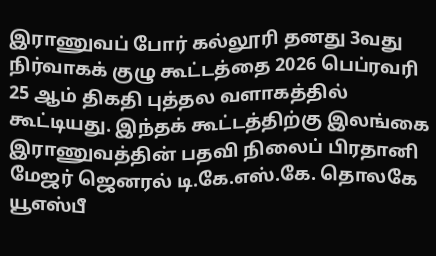இராணுவப் போர் கல்லூரி தனது 3வது நிர்வாகக் குழு கூட்டத்தை 2026 பெப்ரவரி 25 ஆம் திகதி புத்தல வளாகத்தில் கூட்டியது. இந்தக் கூட்டத்திற்கு இலங்கை இராணுவத்தின் பதவி நிலைப் பிரதானி மேஜர் ஜெனரல் டி.கே.எஸ்.கே. தொலகே யூஎஸ்பீ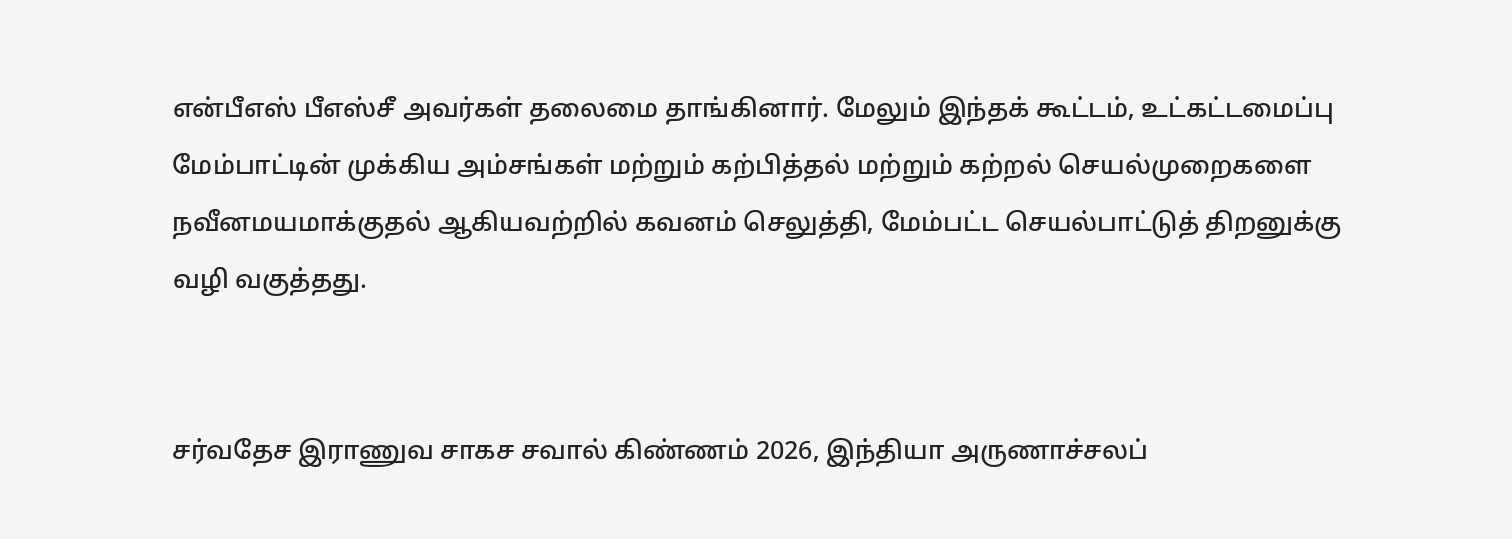என்பீஎஸ் பீஎஸ்சீ அவர்கள் தலைமை தாங்கினார். மேலும் இந்தக் கூட்டம், உட்கட்டமைப்பு மேம்பாட்டின் முக்கிய அம்சங்கள் மற்றும் கற்பித்தல் மற்றும் கற்றல் செயல்முறைகளை நவீனமயமாக்குதல் ஆகியவற்றில் கவனம் செலுத்தி, மேம்பட்ட செயல்பாட்டுத் திறனுக்கு வழி வகுத்தது.


சர்வதேச இராணுவ சாகச சவால் கிண்ணம் 2026, இந்தியா அருணாச்சலப்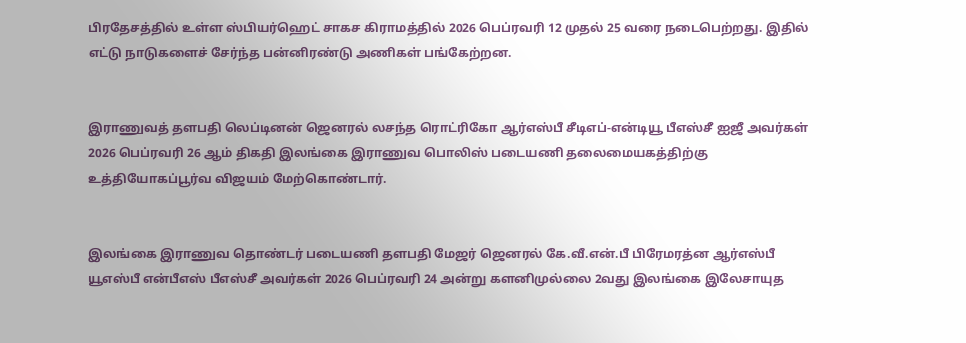பிரதேசத்தில் உள்ள ஸ்பியர்ஹெட் சாகச கிராமத்தில் 2026 பெப்ரவரி 12 முதல் 25 வரை நடைபெற்றது. இதில் எட்டு நாடுகளைச் சேர்ந்த பன்னிரண்டு அணிகள் பங்கேற்றன.


இராணுவத் தளபதி லெப்டினன் ஜெனரல் லசந்த ரொட்ரிகோ ஆர்எஸ்பீ சீடிஎப்-என்டியூ பீஎஸ்சீ ஐஜீ அவர்கள் 2026 பெப்ரவரி 26 ஆம் திகதி இலங்கை இராணுவ பொலிஸ் படையணி தலைமையகத்திற்கு உத்தியோகப்பூர்வ விஜயம் மேற்கொண்டார்.


இலங்கை இராணுவ தொண்டர் படையணி தளபதி மேஜர் ஜெனரல் கே.வீ.என்.பீ பிரேமரத்ன ஆர்எஸ்பீ யூஎஸ்பீ என்பீஎஸ் பீஎஸ்சீ அவர்கள் 2026 பெப்ரவரி 24 அன்று களனிமுல்லை 2வது இலங்கை இலேசாயுத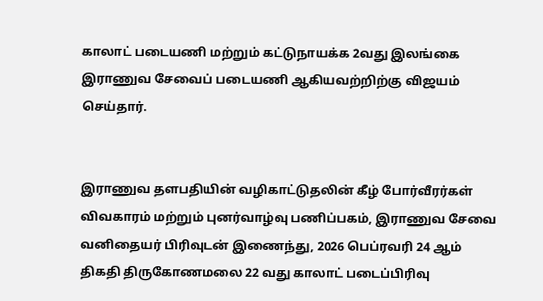காலாட் படையணி மற்றும் கட்டுநாயக்க 2வது இலங்கை இராணுவ சேவைப் படையணி ஆகியவற்றிற்கு விஜயம் செய்தார்.


இராணுவ தளபதியின் வழிகாட்டுதலின் கீழ் போர்வீரர்கள் விவகாரம் மற்றும் புனர்வாழ்வு பணிப்பகம், இராணுவ சேவை வனிதையர் பிரிவுடன் இணைந்து, 2026 பெப்ரவரி 24 ஆம் திகதி திருகோணமலை 22 வது காலாட் படைப்பிரிவு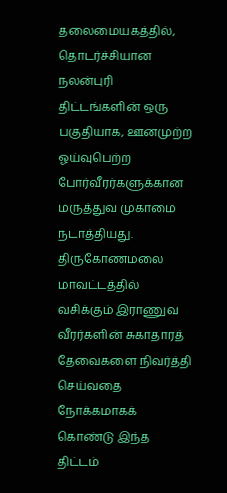தலைமையகத்தில், தொடர்ச்சியான நலன்புரி திட்டங்களின் ஒரு பகுதியாக, ஊனமுற்ற ஓய்வுபெற்ற போர்வீரர்களுக்கான மருத்துவ முகாமை நடாத்தியது. திருகோணமலை மாவட்டத்தில் வசிக்கும் இராணுவ வீரர்களின் சுகாதாரத் தேவைகளை நிவர்த்தி செய்வதை நோக்கமாகக் கொண்டு இந்த திட்டம்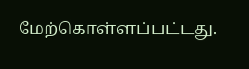மேற்கொள்ளப்பட்டது.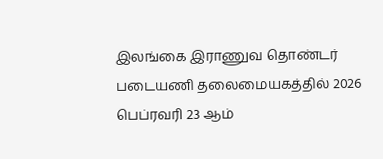இலங்கை இராணுவ தொண்டர் படையணி தலைமையகத்தில் 2026 பெப்ரவரி 23 ஆம்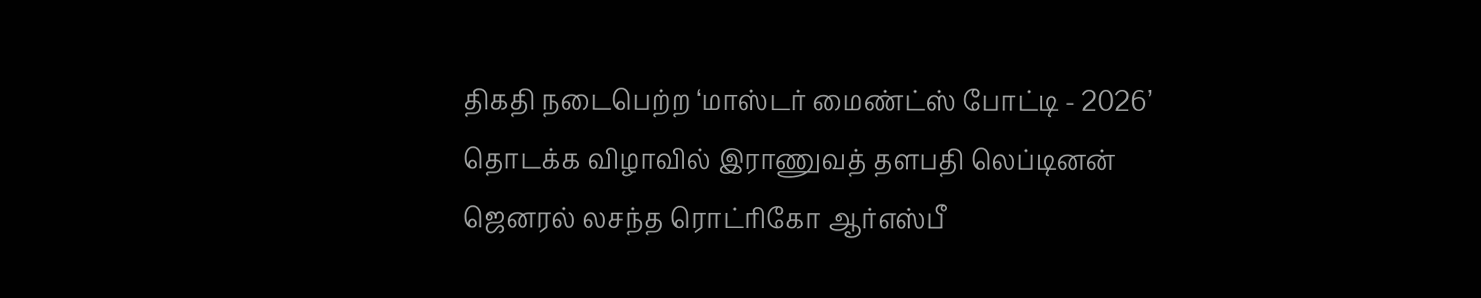திகதி நடைபெற்ற ‘மாஸ்டர் மைண்ட்ஸ் போட்டி - 2026’ தொடக்க விழாவில் இராணுவத் தளபதி லெப்டினன் ஜெனரல் லசந்த ரொட்ரிகோ ஆர்எஸ்பீ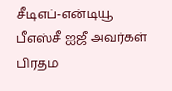சீடிஎப்-என்டியூ பீஎஸ்சீ ஐஜீ அவர்கள் பிரதம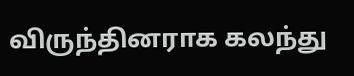விருந்தினராக கலந்து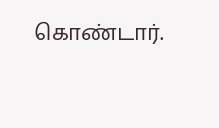கொண்டார்.